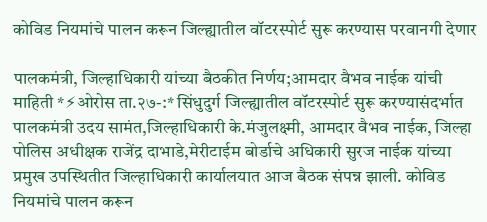कोविड नियमांचे पालन करून जिल्ह्यातील वॉटरस्पोर्ट सुरू करण्यास परवानगी देणार

पालकमंत्री, जिल्हाधिकारी यांच्या बैठकीत निर्णय;आमदार वैभव नाईक यांची माहिती *⚡ओरोस ता.२७-:* सिंधुदुर्ग जिल्ह्यातील वॉटरस्पोर्ट सुरू करण्यासंदर्भात पालकमंत्री उदय सामंत,जिल्हाधिकारी के.मंजुलक्ष्मी, आमदार वैभव नाईक, जिल्हा पोलिस अधीक्षक राजेंद्र दाभाडे,मेरीटाईम बोर्डाचे अधिकारी सुरज नाईक यांच्या प्रमुख उपस्थितीत जिल्हाधिकारी कार्यालयात आज बैठक संपन्न झाली. कोविड नियमांचे पालन करून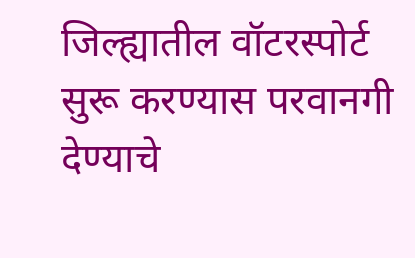जिल्ह्यातील वॉटरस्पोर्ट सुरू करण्यास परवानगी देण्याचे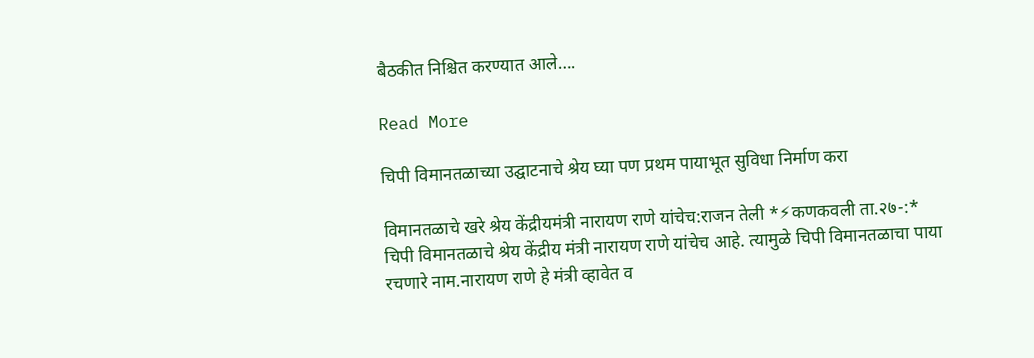बैठकीत निश्चित करण्यात आले….

Read More

चिपी विमानतळाच्या उद्घाटनाचे श्रेय घ्या पण प्रथम पायाभूत सुविधा निर्माण करा

विमानतळाचे खरे श्रेय केंद्रीयमंत्री नारायण राणे यांचेच:राजन तेली *⚡कणकवली ता.२७-:* चिपी विमानतळाचे श्रेय केंद्रीय मंत्री नारायण राणे यांचेच आहे. त्यामुळे चिपी विमानतळाचा पाया रचणारे नाम.नारायण राणे हे मंत्री व्हावेत व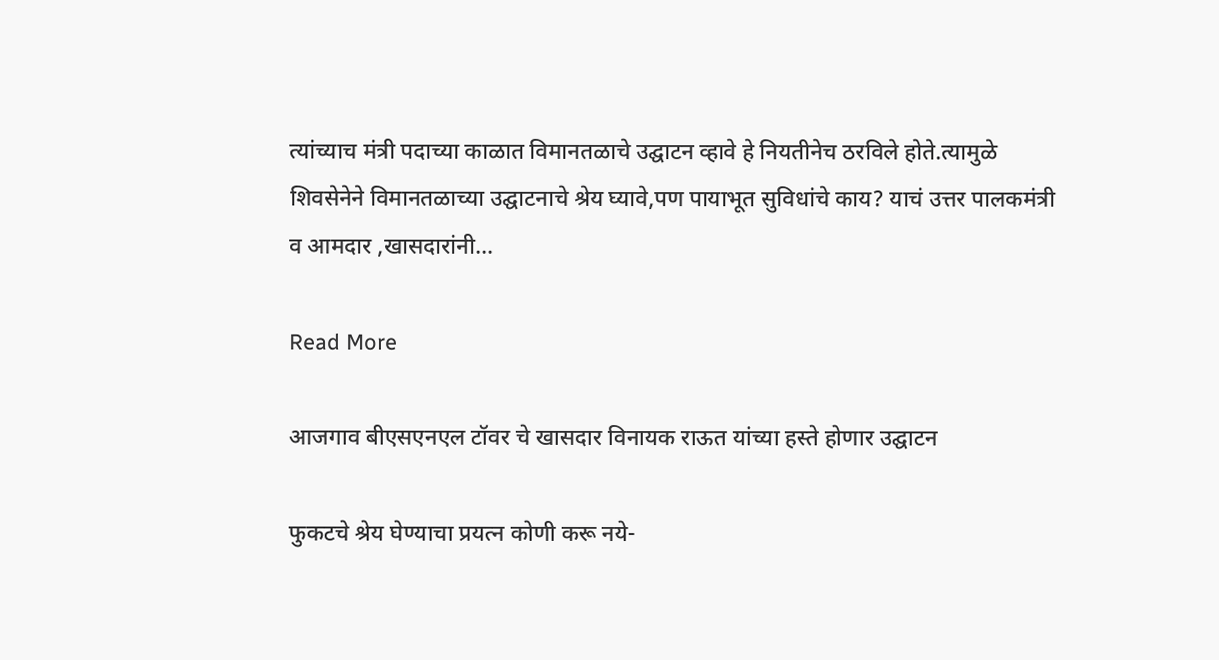त्यांच्याच मंत्री पदाच्या काळात विमानतळाचे उद्घाटन व्हावे हे नियतीनेच ठरविले होते.त्यामुळे शिवसेनेने विमानतळाच्या उद्घाटनाचे श्रेय घ्यावे,पण पायाभूत सुविधांचे काय? याचं उत्तर पालकमंत्री व आमदार ,खासदारांनी…

Read More

आजगाव बीएसएनएल टॉवर चे खासदार विनायक राऊत यांच्या हस्ते होणार उद्घाटन

फुकटचे श्रेय घेण्याचा प्रयत्न कोणी करू नये-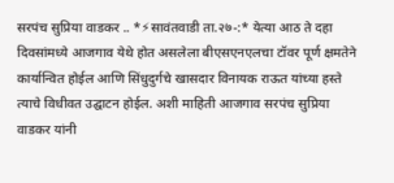सरपंच सुप्रिया वाडकर .. *⚡सावंतवाडी ता.२७-:* येत्या आठ ते दहा दिवसांमध्ये आजगाव येथे होत असलेला बीएसएनएलचा टॉवर पूर्ण क्षमतेने कार्यान्वित होईल आणि सिंधुदुर्गचे खासदार विनायक राऊत यांच्या हस्ते त्याचे विधीवत उद्घाटन होईल. अशी माहिती आजगाव सरपंच सुप्रिया वाडकर यांनी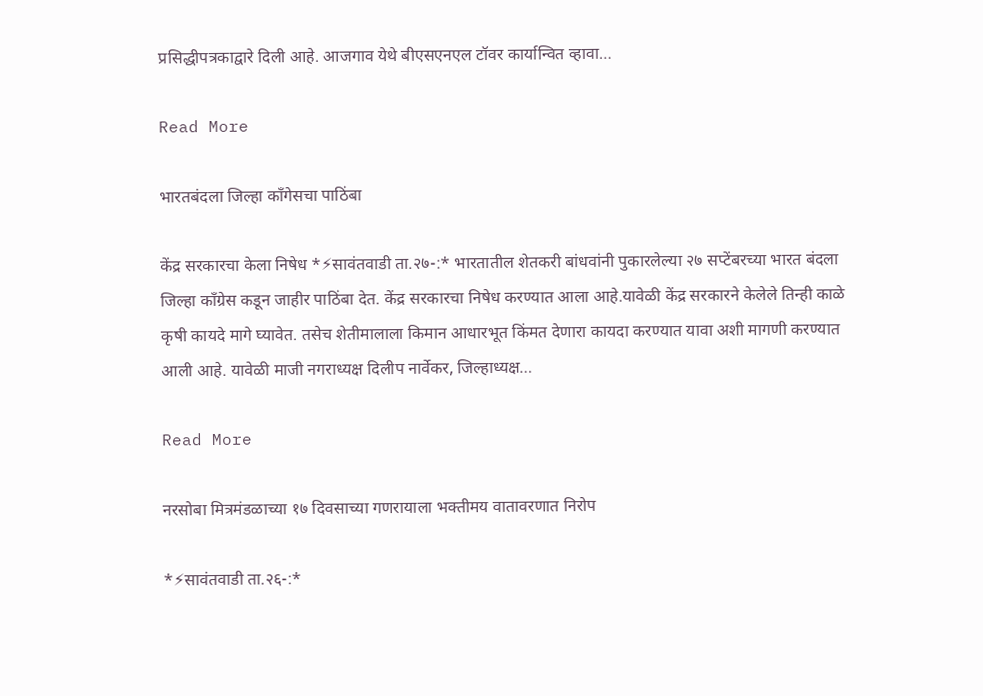प्रसिद्धीपत्रकाद्वारे दिली आहे. आजगाव येथे बीएसएनएल टॉवर कार्यान्वित व्हावा…

Read More

भारतबंदला जिल्हा काँगेसचा पाठिंबा

केंद्र सरकारचा केला निषेध *⚡सावंतवाडी ता.२७-:* भारतातील शेतकरी बांधवांनी पुकारलेल्या २७ सप्टेंबरच्या भारत बंदला जिल्हा काँग्रेस कडून जाहीर पाठिंबा देत. केंद्र सरकारचा निषेध करण्यात आला आहे.यावेळी केंद्र सरकारने केलेले तिन्ही काळे कृषी कायदे मागे घ्यावेत. तसेच शेतीमालाला किमान आधारभूत किंमत देणारा कायदा करण्यात यावा अशी मागणी करण्यात आली आहे. यावेळी माजी नगराध्यक्ष दिलीप नार्वेकर, जिल्हाध्यक्ष…

Read More

नरसोबा मित्रमंडळाच्या १७ दिवसाच्या गणरायाला भक्तीमय वातावरणात निरोप

*⚡सावंतवाडी ता.२६-:*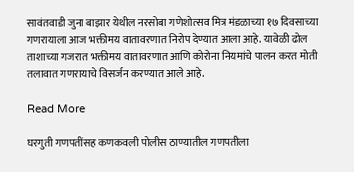सावंतवाडी जुना बाझार येथील नरसोबा गणेशोत्सव मित्र मंडळाच्या १७ दिवसाच्या गणरायाला आज भक्तीमय वातावरणात निरोप देण्यात आला आहे. यावेळी ढोल ताशाच्या गजरात भक्तीमय वातावरणात आणि कोरोना नियमांचे पालन करत मोती तलावात गणरायाचे विसर्जन करण्यात आले आहे.

Read More

घरगुती गणपतींसह कणकवली पोलीस ठाण्यातील गणपतीला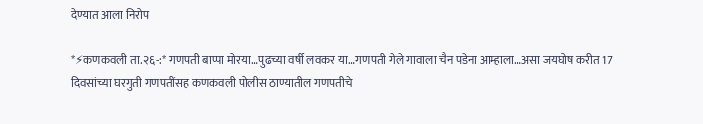देण्यात आला निरोप

*⚡कणकवली ता.२६-:* गणपती बाप्पा मोरया…पुढच्या वर्षी लवकर या…गणपती गेले गावाला चैन पडेना आम्हाला…असा जयघोष करीत 17 दिवसांच्या घरगुती गणपतींसह कणकवली पोलीस ठाण्यातील गणपतीचे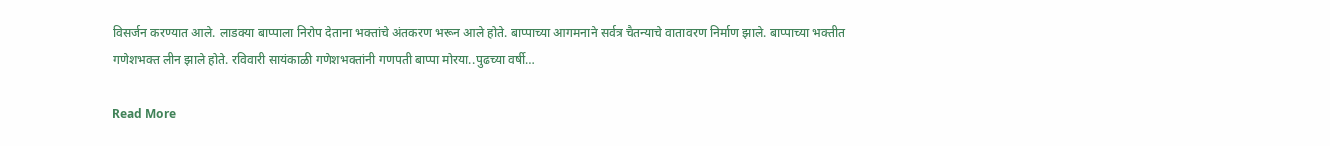विसर्जन करण्यात आले. लाडक्या बाप्पाला निरोप देताना भक्तांचे अंतकरण भरून आले होते. बाप्पाच्या आगमनाने सर्वत्र चैतन्याचे वातावरण निर्माण झाले. बाप्पाच्या भक्तीत गणेशभक्त लीन झाले होते. रविवारी सायंकाळी गणेशभक्तांनी गणपती बाप्पा मोरया..पुढच्या वर्षी…

Read More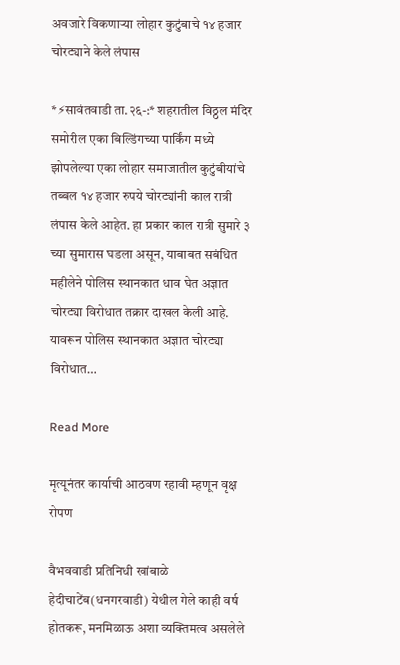अवजारे विकणाऱ्या लोहार कुटुंबाचे १४ हजार चोरट्याने केले लंपास

*⚡सावंतवाडी ता.२६-:* शहरातील विठ्ठल मंदिर समोरील एका बिल्डिंगच्या पार्किंग मध्ये झोपलेल्या एका लोहार समाजातील कुटुंबीयांचे तब्बल १४ हजार रुपये चोरट्यांनी काल रात्री लंपास केले आहेत. हा प्रकार काल रात्री सुमारे ३ च्या सुमारास घडला असून, याबाबत सबंधित महीलेने पोलिस स्थानकात धाव घेत अज्ञात चोरट्या विरोधात तक्रार दाखल केली आहे. यावरून पोलिस स्थानकात अज्ञात चोरट्या विरोधात…

Read More

मृत्यूनंतर कार्याची आठवण रहावी म्हणून वृक्ष रोपण

वैभववाडी प्रतिनिधी खांबाळे हेदीचाटेंब(धनगरवाडी) येथील गेले काही वर्ष होतकरू, मनमिळाऊ अशा व्यक्तिमत्व असलेले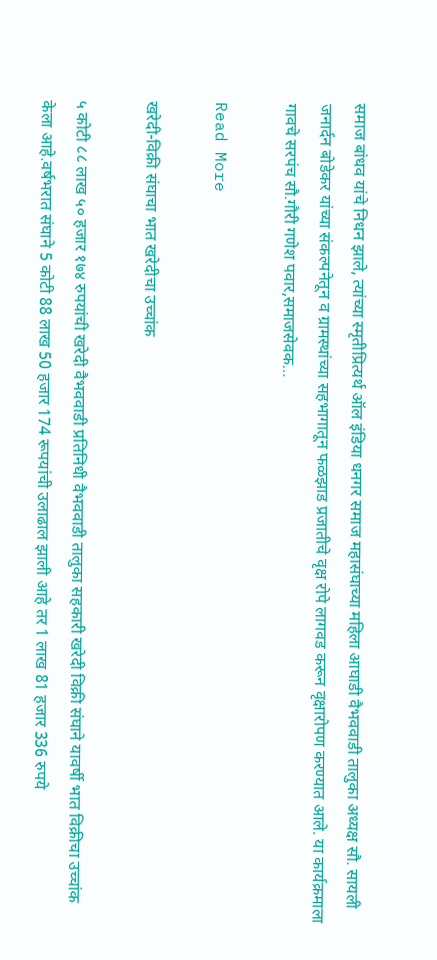समाज बांधव यांचे निधन झाले, त्यांच्या स्मृतीप्रित्यर्थ ऑल इंडिया धनगर समाज महासंघाच्या महिला आघाडी वैभववाडी तालुका अध्यक्ष सौ. सायली जनार्दन बोडेकर यांच्या संकल्पनेतून व ग्रामस्थांच्या सहभागातून फळझाड प्रजातीचे वृक्ष रोपे लागवड करून वृक्षारोपण करण्यात आले. या कार्यक्रमाला गावचे सरपंच सौ.गौरी गणेश पवार,समाजसेवक…

Read More

खरेदी-विक्री संघाचा भात खरेदीचा उच्चांक

५ कोटी ८८ लाख ५० हजार १७४ रुपयांची खरेदी वैभववाडी प्रतिनिधी वैभववाडी तालुका सहकारी खरेदी विक्री संघाने यावर्षी भात विक्रीचा उच्चांक केला आहे.वर्षभरात संघाने 5 कोटी 88 लाख 50 हजार 174 रूपयांची उलाढाल झाली आहे तर 1 लाख 81 हजार 336 रुपये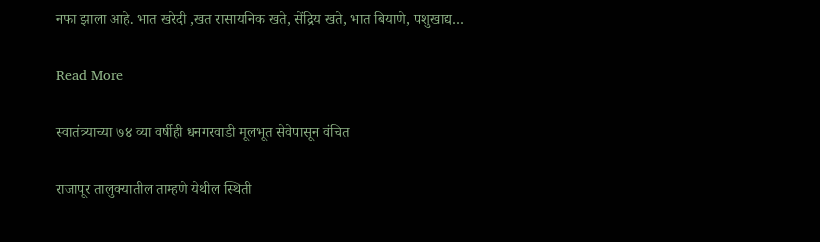नफा झाला आहे. भात खरेदी ,खत रासायनिक खते, सेंद्रिय खते, भात बियाणे, पशुखाद्य…

Read More

स्वातंत्र्याच्या ७४ व्या वर्षीही धनगरवाडी मूलभूत सेवेपासून वंचित

राजापूर तालुक्यातील ताम्हणे येथील स्थिती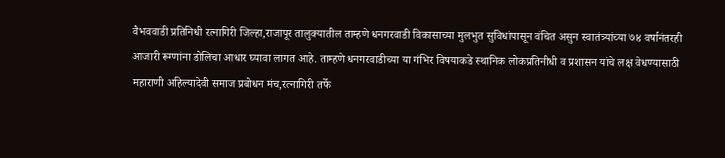वैभववाडी प्रतिनिधी रत्नागिरी जिल्हा,राजापूर तालुक्यातील ताम्हणे धनगरवाडी विकासाच्या मुलभुत सुविधांपासून वंचित असुन स्वातंत्र्यांच्या ७४ वर्षानंतरही आजारी रूग्णांना डोलिचा आधार घ्यावा लागत आहे. ताम्हणे धनगरवाडीच्या या गंभिर विषयाकडे स्थानिक लोकप्रतिनीधी व प्रशासन यांचे लक्ष वेधण्यासाठी महाराणी अहिल्यादेवी समाज प्रबोधन मंच,रत्नागिरी तर्फे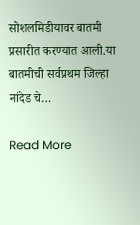सोशलमिडीयावर बातमी प्रसारीत करण्यात आली.या बातमीची सर्वप्रथम जिल्हा नांदेड चे…

Read More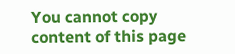You cannot copy content of this page